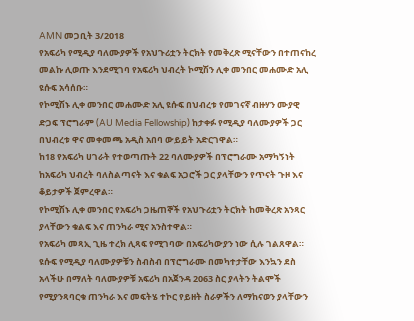AMN መጋቢት 3/2018
የአፍሪካ የሚዲያ ባለሙያዎች የአህጉሪቷን ትርክት የመቅረጽ ሚናቸውን በተጠናከረ መልኩ ሊወጡ እንደሚገባ የአፍሪካ ህብረት ኮሚሽን ሊቀ መንበር መሐሙድ አሊ ዩሱፍ አሳሰቡ።
የኮሚሽኑ ሊቀ መንበር መሐሙድ አሊ ዩሱፍ በህብረቱ የመገናኛ ብዙሃን ሙያዊ ድጋፍ ፕሮግራም (AU Media Fellowship) ከታቀፉ የሚዲያ ባለሙያዎች ጋር በህብረቱ ዋና መቀመጫ አዲስ አበባ ውይይት አድርገዋል።
ከ18 የአፍሪካ ሀገራት የተወጣጡት 22 ባለሙያዎች በፕሮግራሙ አማካኝነት ከአፍሪካ ህብረት ባለስልጣናት እና ቁልፍ አጋሮች ጋር ያላቸውን የጥናት ጉዞ እና ቆይታዎች ጀምረዋል።
የኮሚሽኑ ሊቀ መንበር የአፍሪካ ጋዜጠኞች የአህጉሪቷን ትርክት ከመቅረጽ አንጻር ያላቸውን ቁልፍ እና ጠንካራ ሚና አንስተዋል።
የአፍሪካ መጻኢ ጊዜ ተረክ ሊጻፍ የሚገባው በአፍሪካውያን ነው ሲሉ ገልጸዋል።
ዩሱፍ የሚዲያ ባለሙያዎቹን ስብስብ በፕሮግራሙ በመካተታቸው እንኳን ደስ አላችሁ በማለት ባለሙያዎቹ አፍሪካ በአጀንዳ 2063 ስር ያላትን ትልሞች የሚያንጻባርቁ ጠንካራ እና መፍትሄ ተኮር የይዘት ስራዎችን ለማከናወን ያላቸውን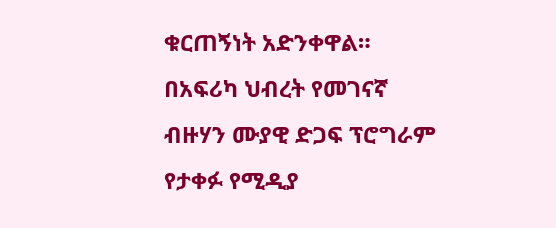ቁርጠኝነት አድንቀዋል።
በአፍሪካ ህብረት የመገናኛ ብዙሃን ሙያዊ ድጋፍ ፕሮግራም የታቀፉ የሚዲያ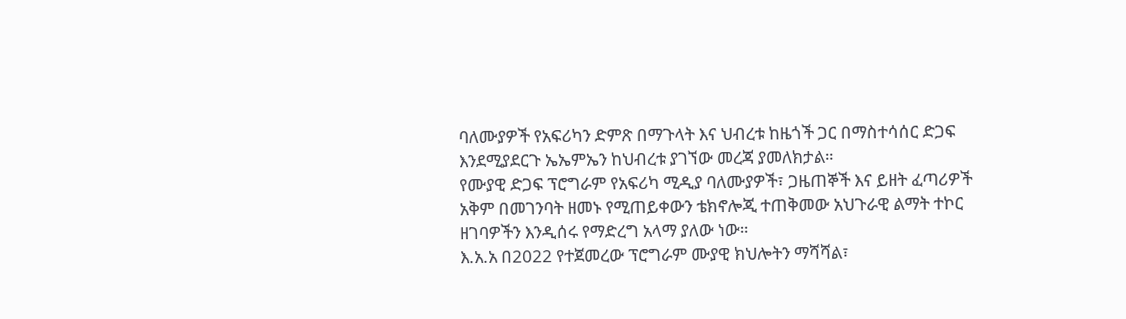ባለሙያዎች የአፍሪካን ድምጽ በማጉላት እና ህብረቱ ከዜጎች ጋር በማስተሳሰር ድጋፍ እንደሚያደርጉ ኤኤምኤን ከህብረቱ ያገኘው መረጃ ያመለክታል።
የሙያዊ ድጋፍ ፕሮግራም የአፍሪካ ሚዲያ ባለሙያዎች፣ ጋዜጠኞች እና ይዘት ፈጣሪዎች አቅም በመገንባት ዘመኑ የሚጠይቀውን ቴክኖሎጂ ተጠቅመው አህጉራዊ ልማት ተኮር ዘገባዎችን እንዲሰሩ የማድረግ አላማ ያለው ነው።
እ.አ.አ በ2022 የተጀመረው ፕሮግራም ሙያዊ ክህሎትን ማሻሻል፣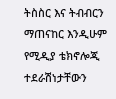ትስስር እና ትብብርን ማጠናከር እንዲሁም የሚዲያ ቴክኖሎጂ ተደራሽነታቸውን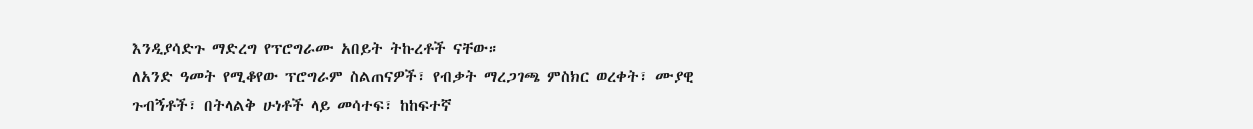እንዲያሳድጉ ማድረግ የፕሮግራሙ አበይት ትኩረቶች ናቸው።
ለአንድ ዓመት የሚቆየው ፕሮግራም ስልጠናዎች፣ የብቃት ማረጋገጫ ምስክር ወረቀት፣ ሙያዊ ጉብኝቶች፣ በትላልቅ ሁነቶች ላይ መሳተፍ፣ ከከፍተኛ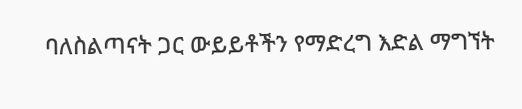ባለስልጣናት ጋር ውይይቶችን የማድረግ እድል ማግኘት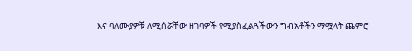እና ባለሙያዎቹ ለሚሰሯቸው ዘገባዎች የሚያስፈልጓችውን ግብአቶችን ማሟላት ጨምሮ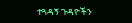ተጓዳኝ ጉዳዮችን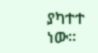ያካተተ ነው።